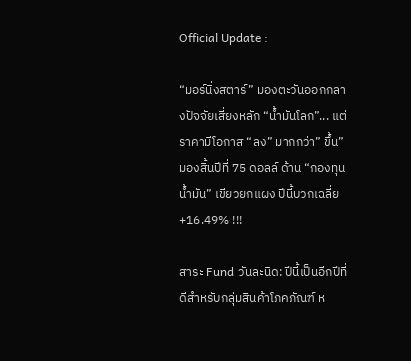Official Update :

“มอร์นิ่งสตาร์” มองตะวันออกกลางปัจจัยเสี่ยงหลัก “น้ำมันโลก”... แต่ราคามีโอกาส “ลง” มากกว่า” ขึ้น” มองสิ้นปีที่ 75 ดอลล์ ด้าน “กองทุนน้ำมัน” เขียวยกแผง ปีนี้บวกเฉลี่ย +16.49% !!!

สาระ Fund วันละนิด: ปีนี้เป็นอีกปีที่ดีสำหรับกลุ่มสินค้าโภคภัณฑ์ ห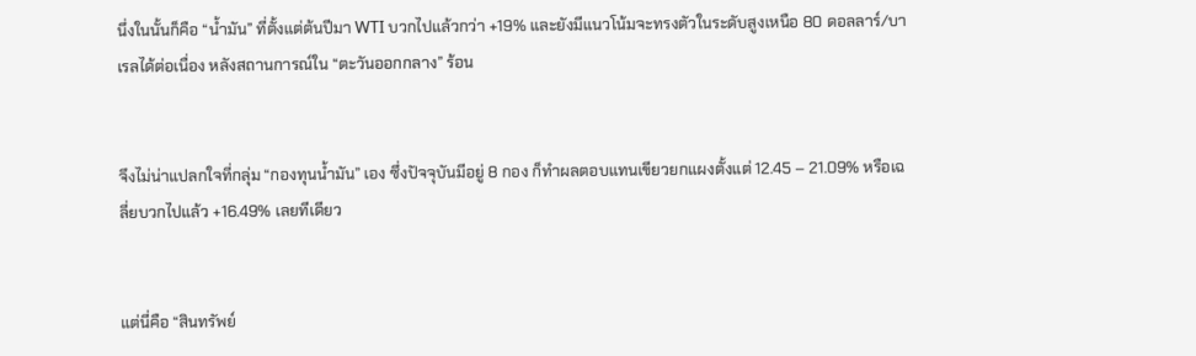นึ่งในนั้นก็คือ “น้ำมัน” ที่ตั้งแต่ต้นปีมา WTI บวกไปแล้วกว่า +19% และยังมีแนวโน้มจะทรงตัวในระดับสูงเหนือ 80 ดอลลาร์/บาเรลได้ต่อเนื่อง หลังสถานการณ์ใน “ตะวันออกกลาง” ร้อน


จึงไม่น่าแปลกใจที่กลุ่ม “กองทุนน้ำมัน” เอง ซึ่งปัจจุบันมีอยู่ 8 กอง ก็ทำผลตอบแทนเขียวยกแผงตั้งแต่ 12.45 – 21.09% หรือเฉลี่ยบวกไปแล้ว +16.49% เลยทีเดียว


แต่นี่คือ “สินทรัพย์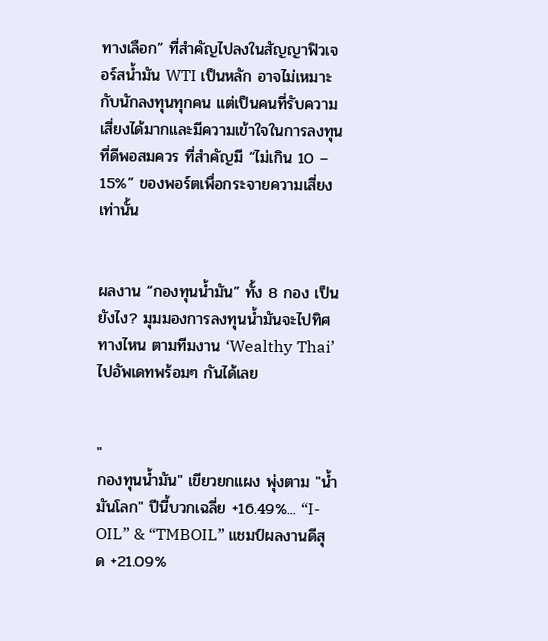ทางเลือก” ที่สำคัญไปลงในสัญญาฟิวเจอร์สน้ำมัน WTI เป็นหลัก อาจไม่เหมาะกับนักลงทุนทุกคน แต่เป็นคนที่รับความเสี่ยงได้มากและมีความเข้าใจในการลงทุนที่ดีพอสมควร ที่สำคัญมี “ไม่เกิน 10 – 15%” ของพอร์ตเพื่อกระจายความเสี่ยงเท่านั้น


ผลงาน “กองทุนน้ำมัน” ทั้ง 8 กอง เป็นยังไง? มุมมองการลงทุนน้ำมันจะไปทิศทางไหน ตามทีมงาน ‘Wealthy Thai’ ไปอัพเดทพร้อมๆ กันได้เลย


"
กองทุนน้ำมัน" เขียวยกแผง พุ่งตาม "น้ำมันโลก" ปีนี้บวกเฉลี่ย +16.49%... “I-OIL” & “TMBOIL” แชมป์ผลงานดีสุด +21.09%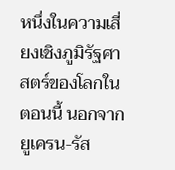หนึ่งในความเสี่ยงเชิงภูมิรัฐศาสตร์ของโลกในตอนนี้ นอกจากยูเครน-รัส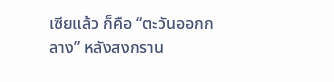เซียแล้ว ก็คือ “ตะวันออกกลาง” หลังสงกราน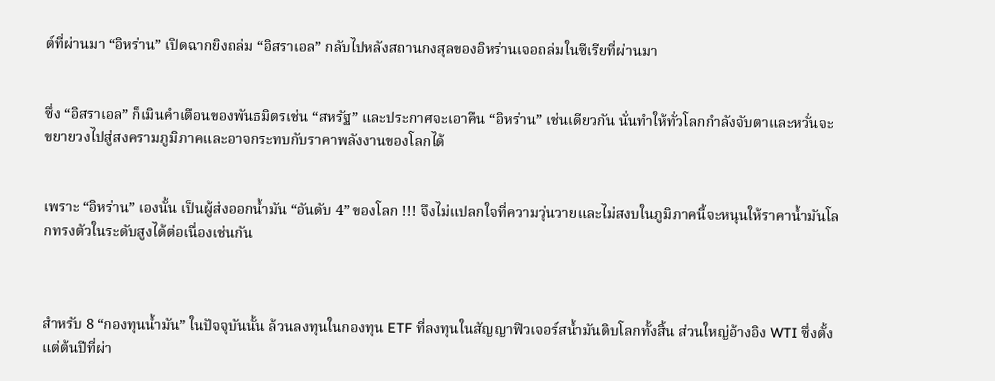ต์ที่ผ่านมา “อิหร่าน” เปิดฉากยิงถล่ม “อิสราเอล” กลับไปหลังสถานกงสุลของอิหร่านเจอถล่มในซีเรียที่ผ่านมา


ซึ่ง “อิสราเอล” ก็เมินคำเตือนของพันธมิตรเช่น “สหรัฐ” และประกาศจะเอาคืน “อิหร่าน” เช่นเดียวกัน นั่นทำให้ทั่วโลกกำลังจับตาและหวั่นจะขยายวงไปสู่สงครามภูมิภาคและอาจกระทบกับราคาพลังงานของโลกได้


เพราะ “อิหร่าน” เองนั้น เป็นผู้ส่งออกน้ำมัน “อันดับ 4” ของโลก !!! จึงไม่แปลกใจที่ความวุ่นวายและไม่สงบในภูมิภาคนี้จะหนุนให้ราคาน้ำมันโลกทรงตัวในระดับสูงได้ต่อเนื่องเช่นกัน



สำหรับ 8 “กองทุนน้ำมัน” ในปัจจุบันนั้น ล้วนลงทุนในกองทุน ETF ที่ลงทุนในสัญญาฟิวเจอร์สน้ำมันดิบโลกทั้งสิ้น ส่วนใหญ่อ้างอิง WTI ซึ่งตั้งแต่ต้นปีที่ผ่า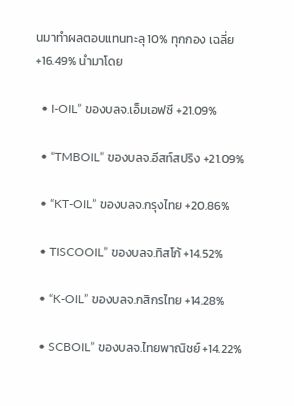นมาทำผลตอบแทนทะลุ 10% ทุกกอง เฉลี่ย +16.49% นำมาโดย

  • I-OIL” ของบลจ.เอ็มเอฟซี +21.09%

  • “TMBOIL” ของบลจ.อีสท์สปริง +21.09%

  • “KT-OIL” ของบลจ.กรุงไทย +20.86%

  • TISCOOIL” ของบลจ.ทิสโก้ +14.52%

  • “K-OIL” ของบลจ.กสิกรไทย +14.28%

  • SCBOIL” ของบลจ.ไทยพาณิชย์ +14.22%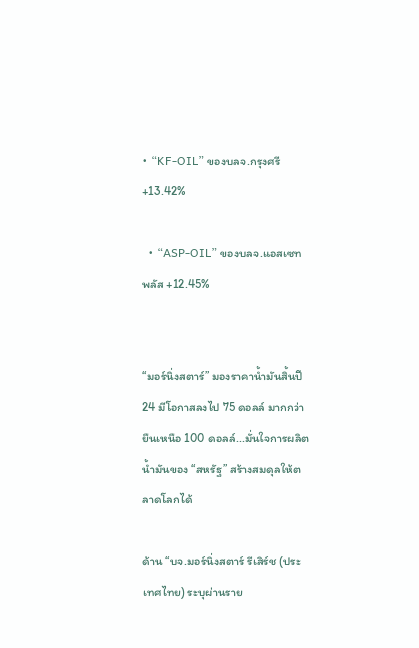• “KF-OIL” ของบลจ.กรุงศรี +13.42%

  • “ASP-OIL” ของบลจ.แอสเซท พลัส +12.45%


“มอร์นิ่งสตาร์” มองราคาน้ำมันสิ้นปี24 มีโอกาสลงไป 75 ดอลล์ มากกว่ายืนเหนือ 100 ดอลล์...มั่นใจการผลิตน้ำมันของ “สหรัฐ” สร้างสมดุลให้ตลาดโลกได้

ด้าน “บจ.มอร์นิ่งสตาร์ รีเสิร์ช (ประเทศไทย) ระบุผ่านราย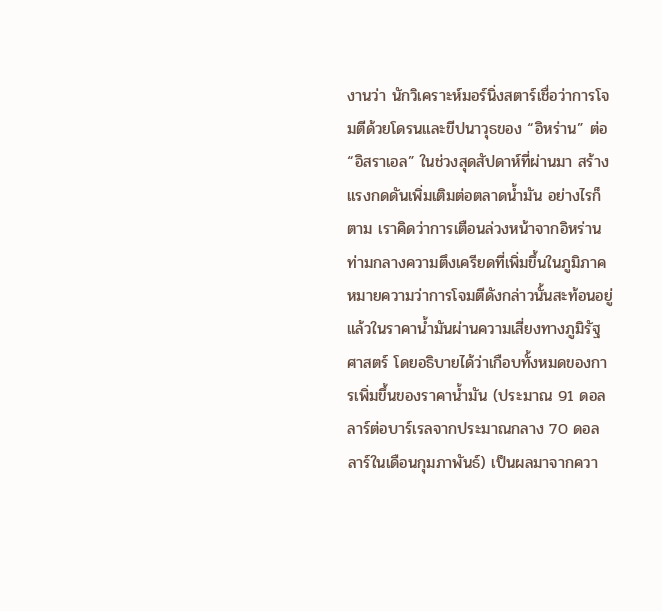งานว่า นักวิเคราะห์มอร์นิ่งสตาร์เชื่อว่าการโจมตีด้วยโดรนและขีปนาวุธของ “อิหร่าน” ต่อ “อิสราเอล” ในช่วงสุดสัปดาห์ที่ผ่านมา สร้างแรงกดดันเพิ่มเติมต่อตลาดน้ำมัน อย่างไรก็ตาม เราคิดว่าการเตือนล่วงหน้าจากอิหร่านท่ามกลางความตึงเครียดที่เพิ่มขึ้นในภูมิภาค หมายความว่าการโจมตีดังกล่าวนั้นสะท้อนอยู่แล้วในราคาน้ำมันผ่านความเสี่ยงทางภูมิรัฐศาสตร์ โดยอธิบายได้ว่าเกือบทั้งหมดของการเพิ่มขึ้นของราคาน้ำมัน (ประมาณ 91 ดอลลาร์ต่อบาร์เรลจากประมาณกลาง 70 ดอลลาร์ในเดือนกุมภาพันธ์) เป็นผลมาจากควา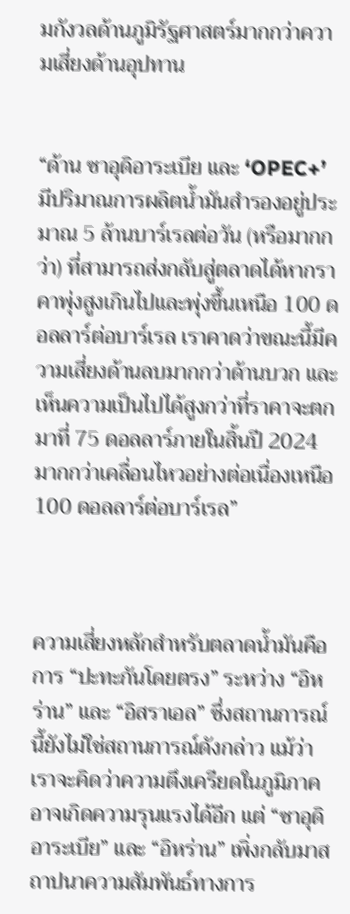มกังวลด้านภูมิรัฐศาสตร์มากกว่าความเสี่ยงด้านอุปทาน


“ด้าน ซาอุดิอาระเบีย และ ‘OPEC+’ มีปริมาณการผลิตน้ำมันสํารองอยู่ประมาณ 5 ล้านบาร์เรลต่อวัน (หรือมากกว่า) ที่สามารถส่งกลับสู่ตลาดได้หากราคาพุ่งสูงเกินไปและพุ่งขึ้นเหนือ 100 ดอลลาร์ต่อบาร์เรล เราคาดว่าขณะนี้มีความเสี่ยงด้านลบมากกว่าด้านบวก และเห็นความเป็นไปได้สูงกว่าที่ราคาจะตกมาที่ 75 ดอลลาร์ภายในสิ้นปี 2024 มากกว่าเคลื่อนไหวอย่างต่อเนื่องเหนือ 100 ดอลลาร์ต่อบาร์เรล”



ความเสี่ยงหลักสำหรับตลาดน้ำมันคือ การ “ปะทะกันโดยตรง” ระหว่าง “อิหร่าน” และ “อิสราเอล” ซึ่งสถานการณ์นี้ยังไม่ใช่สถานการณ์ดังกล่าว แม้ว่าเราจะคิดว่าความตึงเครียดในภูมิภาคอาจเกิดความรุนแรงได้อีก แต่ “ซาอุดิอาระเบีย” และ “อิหร่าน” เพิ่งกลับมาสถาปนาความสัมพันธ์ทางการ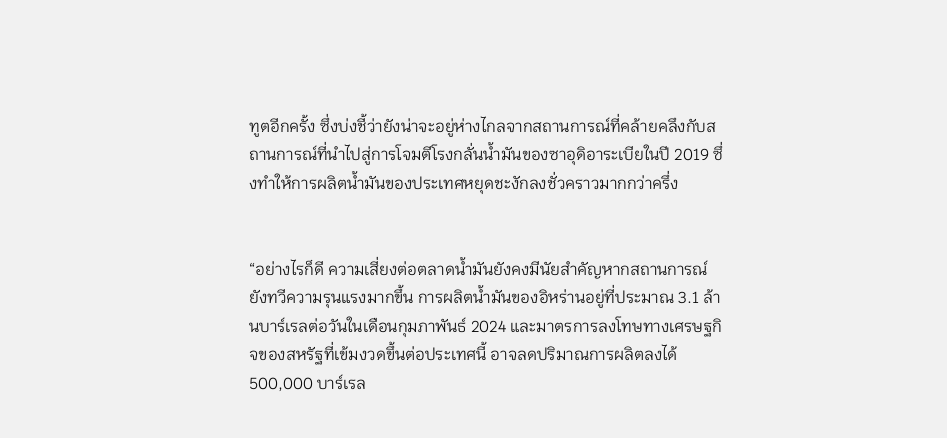ทูตอีกครั้ง ซึ่งบ่งชี้ว่ายังน่าจะอยู่ห่างไกลจากสถานการณ์ที่คล้ายคลึงกับสถานการณ์ที่นําไปสู่การโจมตีโรงกลั่นน้ำมันของซาอุดิอาระเบียในปี 2019 ซึ่งทําให้การผลิตน้ำมันของประเทศหยุดชะงักลงชั่วคราวมากกว่าครึ่ง


“อย่างไรก็ดี ความเสี่ยงต่อตลาดน้ำมันยังคงมีนัยสําคัญหากสถานการณ์ยังทวีความรุนแรงมากขึ้น การผลิตน้ำมันของอิหร่านอยู่ที่ประมาณ 3.1 ล้านบาร์เรลต่อวันในเดือนกุมภาพันธ์ 2024 และมาตรการลงโทษทางเศรษฐกิจของสหรัฐที่เข้มงวดขึ้นต่อประเทศนี้ อาจลดปริมาณการผลิตลงได้ 500,000 บาร์เรล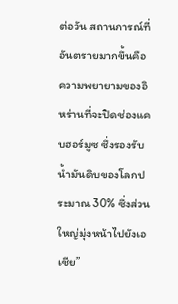ต่อวัน สถานการณ์ที่อันตรายมากขึ้นคือความพยายามของอิหร่านที่จะปิดช่องแคบฮอร์มูซ ซึ่งรองรับน้ำมันดิบของโลกประมาณ 30% ซึ่งส่วนใหญ่มุ่งหน้าไปยังเอเชีย”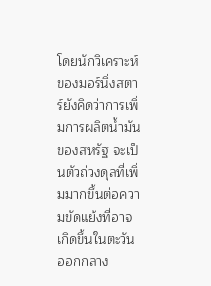โดยนักวิเคราะห์ของมอร์นิ่งสตาร์ยังคิดว่าการเพิ่มการผลิตน้ำมันของสหรัฐ จะเป็นตัวถ่วงดุลที่เพิ่มมากขึ้นต่อความขัดแย้งที่อาจเกิดขึ้นในตะวันออกกลาง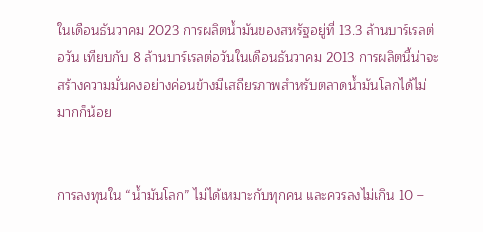ในเดือนธันวาคม 2023 การผลิตน้ำมันของสหรัฐอยู่ที่ 13.3 ล้านบาร์เรลต่อวัน เทียบกับ 8 ล้านบาร์เรลต่อวันในเดือนธันวาคม 2013 การผลิตนี้น่าจะสร้างความมั่นคงอย่างค่อนข้างมีเสถียรภาพสำหรับตลาดน้ำมันโลกได้ไม่มากก็น้อย


การลงทุนใน “น้ำมันโลก” ไม่ได้เหมาะกับทุกคน และควรลงไม่เกิน 10 –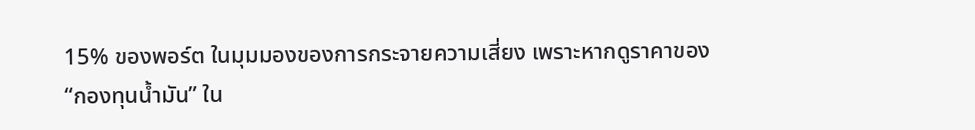15% ของพอร์ต ในมุมมองของการกระจายความเสี่ยง เพราะหากดูราคาของ “กองทุนน้ำมัน” ใน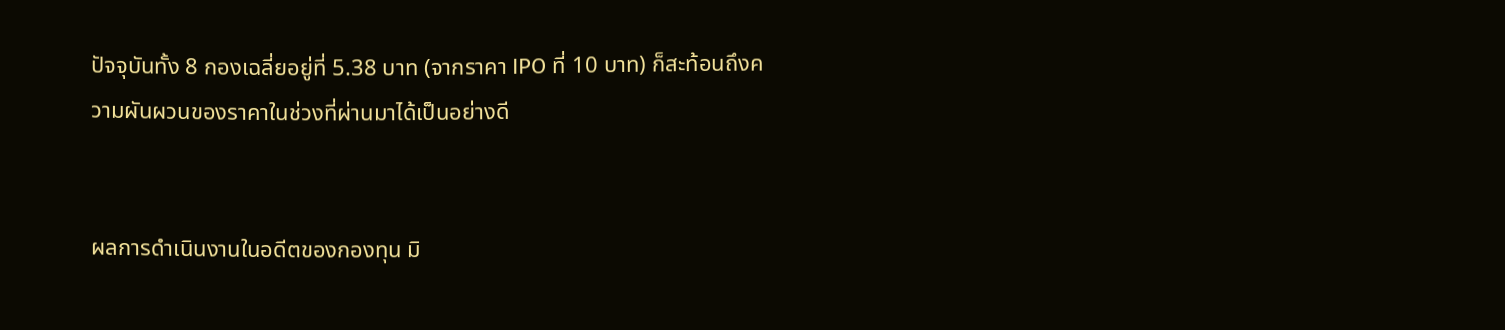ปัจจุบันทั้ง 8 กองเฉลี่ยอยู่ที่ 5.38 บาท (จากราคา IPO ที่ 10 บาท) ก็สะท้อนถึงความผันผวนของราคาในช่วงที่ผ่านมาได้เป็นอย่างดี


ผลการดำเนินงานในอดีตของกองทุน มิ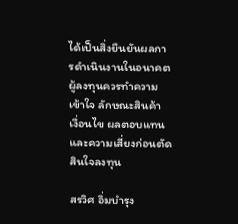ได้เป็นสิ่งยืนยันผลการดำเนินงานในอนาคต ผู้ลงทุนควรทำความเข้าใจ ลักษณะสินค้า เงื่อนไข ผลตอบแทน และความเสี่ยงก่อนตัดสินใจลงทุน

สรวิศ อิ่มบำรุง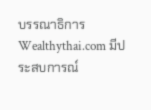บรรณาธิการ Wealthythai.com มีประสบการณ์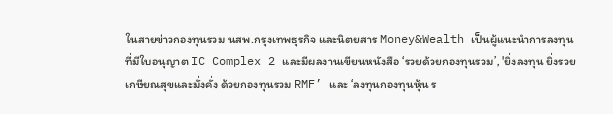ในสายข่าวกองทุนรวม นสพ.กรุงเทพธุรกิจ และนิตยสาร Money&Wealth เป็นผู้แนะนำการลงทุนที่มีใบอนุญาต IC Complex 2 และมีผลงานเขียนหนังสือ ‘รวยด้วยกองทุนรวม’, 'ยิ่งลงทุน ยิ่งรวยเกษียณสุขและมั่งคั่ง ด้วยกองทุนรวม RMF’ และ ‘ลงทุนกองทุนหุ้น ร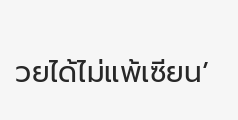วยได้ไม่แพ้เซียน’